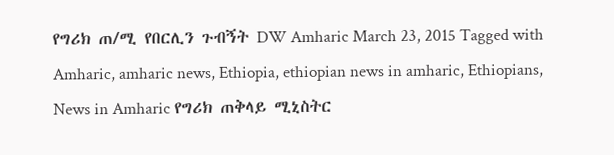የግሪክ ጠ/ሚ የበርሊን ጉብኝት DW Amharic March 23, 2015 Tagged with Amharic, amharic news, Ethiopia, ethiopian news in amharic, Ethiopians, News in Amharic የግሪክ ጠቅላይ ሚኒስትር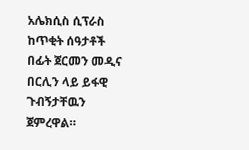አሌክሲስ ሲፕራስ ከጥቂት ሰዓታቶች በፊት ጀርመን መዲና በርሊን ላይ ይፋዊ ጉብኝታቸዉን ጀምረዋል።